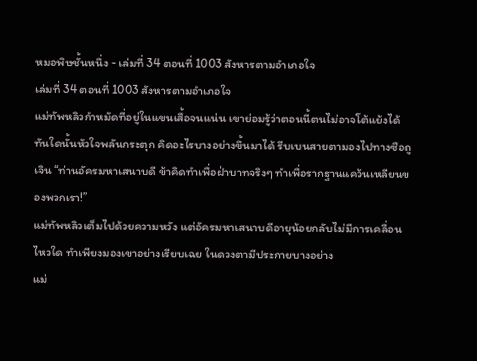หมอพิษชั้นหนึ่ง - เล่มที่ 34 ตอนที่ 1003 สังหารตามอำเภอใจ
เล่มที่ 34 ตอนที่ 1003 สังหารตามอำเภอใจ
แม่ทัพหลิวกำหมัดที่อยู่ในแขนเสื้อจนแน่น เขาย่อมรู้ว่าตอนนี้ตนไม่อาจโต้แย้งได้ ทันใดนั้นหัวใจพลันกระตุก คิดอะไรบางอย่างขึ้นมาได้ รีบเบนสายตามองไปทางซือถูเจิน “ท่านอัครมหาเสนาบดี ข้าคิดทำเพื่อฝ่าบาทจริงๆ ทำเพื่อรากฐานแคว้นเหลียนของพวกเรา!”
แม่ทัพหลิวเต็มไปด้วยความหวัง แต่อัครมหาเสนาบดีอายุน้อยกลับไม่มีการเคลื่อนไหวใด ทำเพียงมองเขาอย่างเรียบเฉย ในดวงตามีประกายบางอย่าง
แม่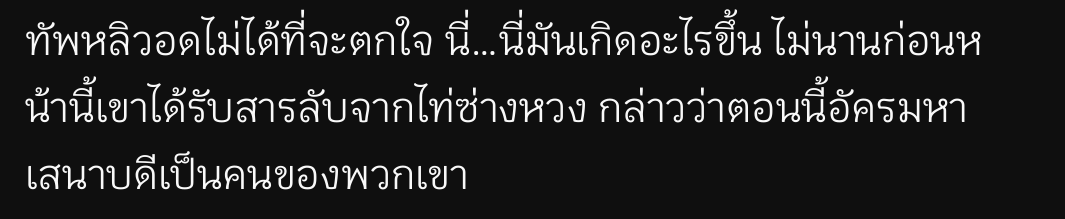ทัพหลิวอดไม่ได้ที่จะตกใจ นี่…นี่มันเกิดอะไรขึ้น ไม่นานก่อนหน้านี้เขาได้รับสารลับจากไท่ซ่างหวง กล่าวว่าตอนนี้อัครมหาเสนาบดีเป็นคนของพวกเขา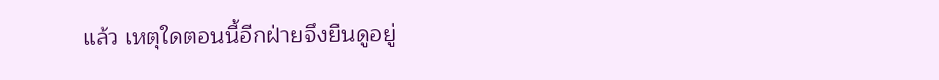แล้ว เหตุใดตอนนี้อีกฝ่ายจึงยืนดูอยู่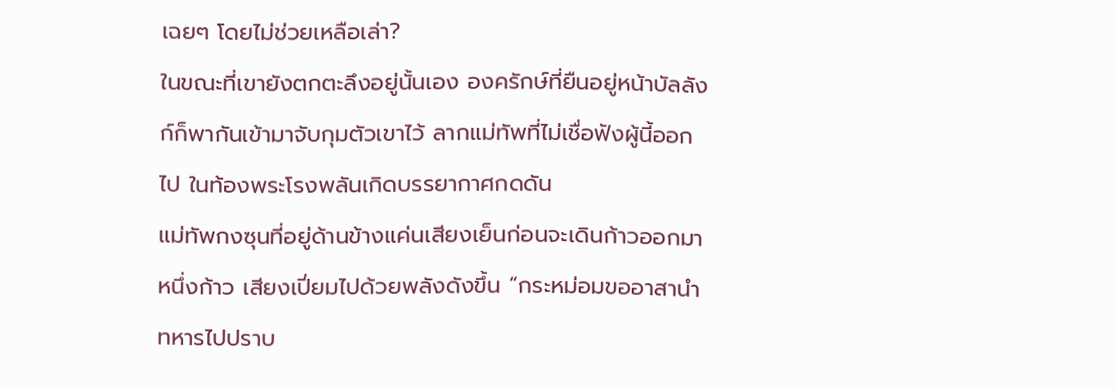เฉยๆ โดยไม่ช่วยเหลือเล่า?
ในขณะที่เขายังตกตะลึงอยู่นั้นเอง องครักษ์ที่ยืนอยู่หน้าบัลลังก์ก็พากันเข้ามาจับกุมตัวเขาไว้ ลากแม่ทัพที่ไม่เชื่อฟังผู้นี้ออกไป ในท้องพระโรงพลันเกิดบรรยากาศกดดัน
แม่ทัพกงซุนที่อยู่ด้านข้างแค่นเสียงเย็นก่อนจะเดินก้าวออกมาหนึ่งก้าว เสียงเปี่ยมไปด้วยพลังดังขึ้น “กระหม่อมขออาสานำทหารไปปราบ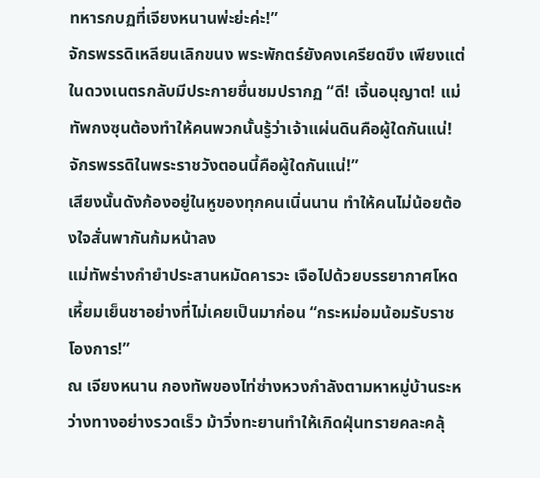ทหารกบฏที่เจียงหนานพ่ะย่ะค่ะ!”
จักรพรรดิเหลียนเลิกขนง พระพักตร์ยังคงเครียดขึง เพียงแต่ในดวงเนตรกลับมีประกายชื่นชมปรากฏ “ดี! เจิ้นอนุญาต! แม่ทัพกงซุนต้องทำให้คนพวกนั้นรู้ว่าเจ้าแผ่นดินคือผู้ใดกันแน่! จักรพรรดิในพระราชวังตอนนี้คือผู้ใดกันแน่!”
เสียงนั้นดังก้องอยู่ในหูของทุกคนเนิ่นนาน ทำให้คนไม่น้อยต้องใจสั่นพากันก้มหน้าลง
แม่ทัพร่างกำยำประสานหมัดคารวะ เจือไปด้วยบรรยากาศโหดเหี้ยมเย็นชาอย่างที่ไม่เคยเป็นมาก่อน “กระหม่อมน้อมรับราชโองการ!”
ณ เจียงหนาน กองทัพของไท่ซ่างหวงกำลังตามหาหมู่บ้านระหว่างทางอย่างรวดเร็ว ม้าวิ่งทะยานทำให้เกิดฝุ่นทรายคละคลุ้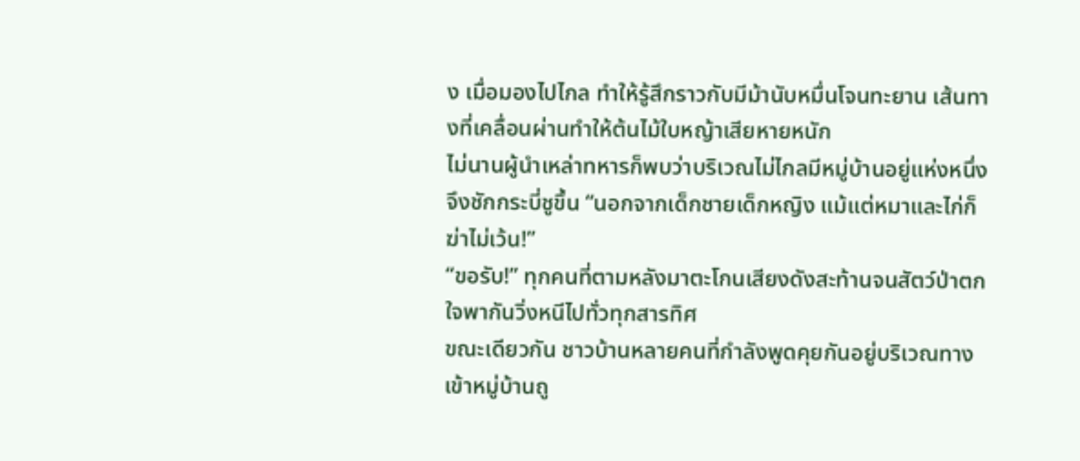ง เมื่อมองไปไกล ทำให้รู้สึกราวกับมีม้านับหมื่นโจนทะยาน เส้นทางที่เคลื่อนผ่านทำให้ต้นไม้ใบหญ้าเสียหายหนัก
ไม่นานผู้นำเหล่าทหารก็พบว่าบริเวณไม่ไกลมีหมู่บ้านอยู่แห่งหนึ่งจึงชักกระบี่ชูขึ้น “นอกจากเด็กชายเด็กหญิง แม้แต่หมาและไก่ก็ฆ่าไม่เว้น!”
“ขอรับ!” ทุกคนที่ตามหลังมาตะโกนเสียงดังสะท้านจนสัตว์ป่าตกใจพากันวิ่งหนีไปทั่วทุกสารทิศ
ขณะเดียวกัน ชาวบ้านหลายคนที่กำลังพูดคุยกันอยู่บริเวณทางเข้าหมู่บ้านถู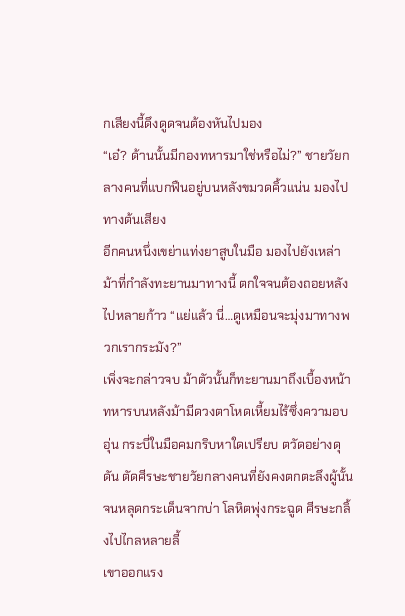กเสียงนี้ดึงดูดจนต้องหันไปมอง
“เอ๋? ด้านนั้นมีกองทหารมาใช่หรือไม่?” ชายวัยกลางคนที่แบกฟืนอยู่บนหลังขมวดคิ้วแน่น มองไปทางต้นเสียง
อีกคนหนึ่งเขย่าแท่งยาสูบในมือ มองไปยังเหล่าม้าที่กำลังทะยานมาทางนี้ ตกใจจนต้องถอยหลังไปหลายก้าว “แย่แล้ว นี่…ดูเหมือนจะมุ่งมาทางพวกเรากระมัง?”
เพิ่งจะกล่าวจบ ม้าตัวนั้นก็ทะยานมาถึงเบื้องหน้า ทหารบนหลังม้ามีดวงตาโหดเหี้ยมไร้ซึ่งความอบอุ่น กระบี่ในมือคมกริบหาใดเปรียบ ตวัดอย่างดุดัน ตัดศีรษะชายวัยกลางคนที่ยังคงตกตะลึงผู้นั้นจนหลุดกระเด็นจากบ่า โลหิตพุ่งกระฉูด ศีรษะกลิ้งไปไกลหลายลี้
เขาออกแรง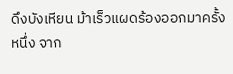ดึงบังเหียน ม้าเร็วแผดร้องออกมาครั้งหนึ่ง จาก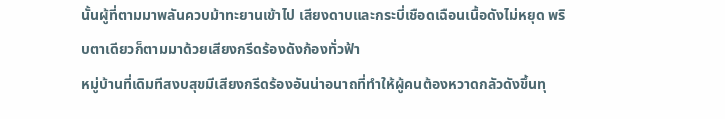นั้นผู้ที่ตามมาพลันควบม้าทะยานเข้าไป เสียงดาบและกระบี่เชือดเฉือนเนื้อดังไม่หยุด พริบตาเดียวก็ตามมาด้วยเสียงกรีดร้องดังก้องทั่วฟ้า
หมู่บ้านที่เดิมทีสงบสุขมีเสียงกรีดร้องอันน่าอนาถที่ทำให้ผู้คนต้องหวาดกลัวดังขึ้นทุ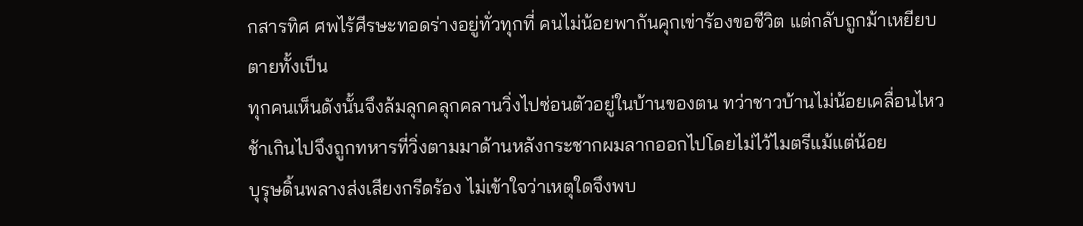กสารทิศ ศพไร้ศีรษะทอดร่างอยู่ทั่วทุกที่ คนไม่น้อยพากันคุกเข่าร้องขอชีวิต แต่กลับถูกม้าเหยียบตายทั้งเป็น
ทุกคนเห็นดังนั้นจึงล้มลุกคลุกคลานวิ่งไปซ่อนตัวอยู่ในบ้านของตน ทว่าชาวบ้านไม่น้อยเคลื่อนไหวช้าเกินไปจึงถูกทหารที่วิ่งตามมาด้านหลังกระชากผมลากออกไปโดยไม่ไว้ไมตรีแม้แต่น้อย
บุรุษดิ้นพลางส่งเสียงกรีดร้อง ไม่เข้าใจว่าเหตุใดจึงพบ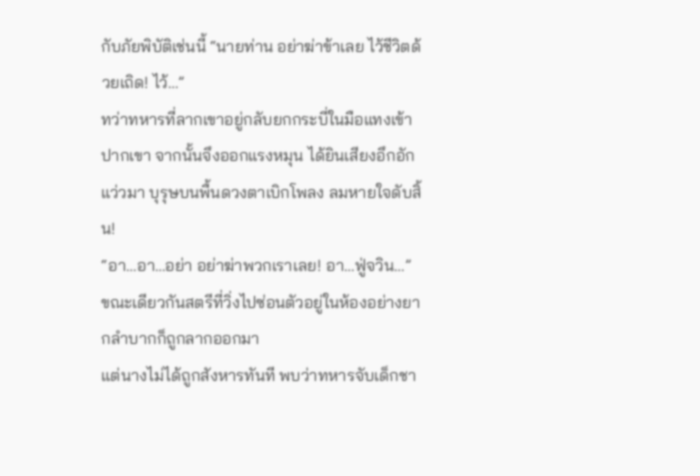กับภัยพิบัติเช่นนี้ “นายท่าน อย่าฆ่าข้าเลย ไว้ชีวิตด้วยเถิด! ไว้…”
ทว่าทหารที่ลากเขาอยู่กลับยกกระบี่ในมือแทงเข้าปากเขา จากนั้นจึงออกแรงหมุน ได้ยินเสียงอึกอักแว่วมา บุรุษบนพื้นดวงตาเบิกโพลง ลมหายใจดับสิ้น!
“อา…อา…อย่า อย่าฆ่าพวกเราเลย! อา…ฟู่จวิน…” ขณะเดียวกันสตรีที่วิ่งไปซ่อนตัวอยู่ในห้องอย่างยากลำบากก็ถูกลากออกมา
แต่นางไม่ได้ถูกสังหารทันที พบว่าทหารจับเด็กชา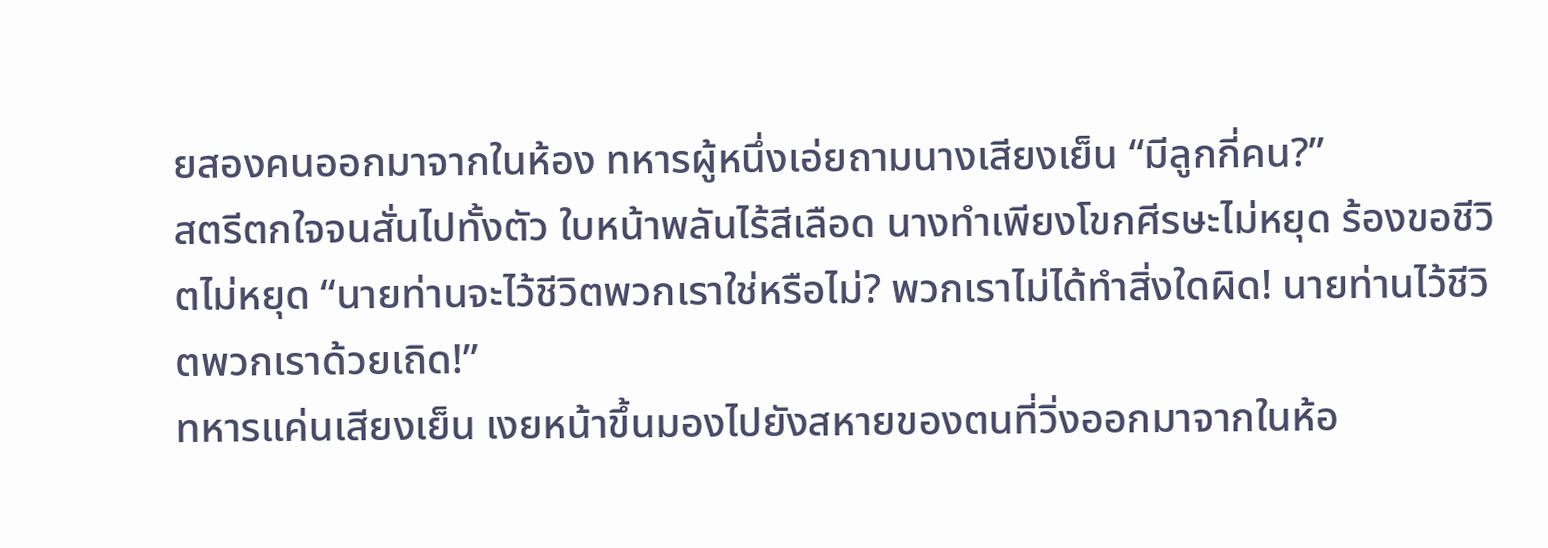ยสองคนออกมาจากในห้อง ทหารผู้หนึ่งเอ่ยถามนางเสียงเย็น “มีลูกกี่คน?”
สตรีตกใจจนสั่นไปทั้งตัว ใบหน้าพลันไร้สีเลือด นางทำเพียงโขกศีรษะไม่หยุด ร้องขอชีวิตไม่หยุด “นายท่านจะไว้ชีวิตพวกเราใช่หรือไม่? พวกเราไม่ได้ทำสิ่งใดผิด! นายท่านไว้ชีวิตพวกเราด้วยเถิด!”
ทหารแค่นเสียงเย็น เงยหน้าขึ้นมองไปยังสหายของตนที่วิ่งออกมาจากในห้อ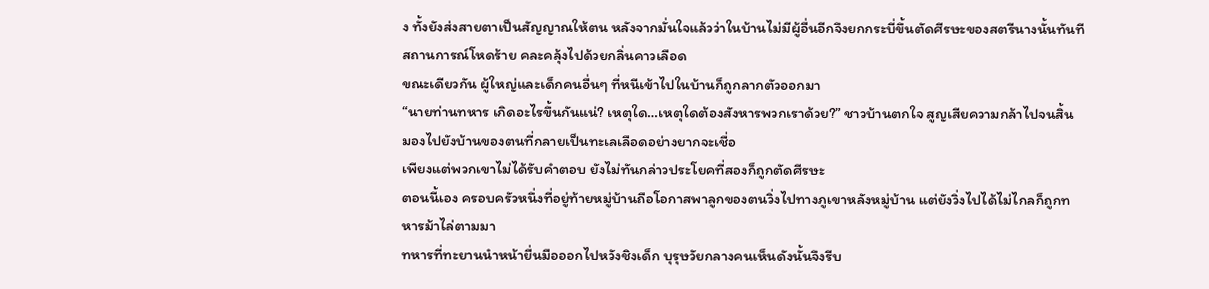ง ทั้งยังส่งสายตาเป็นสัญญาณให้ตน หลังจากมั่นใจแล้วว่าในบ้านไม่มีผู้อื่นอีกจึงยกกระบี่ขึ้นตัดศีรษะของสตรีนางนั้นทันที สถานการณ์โหดร้าย คละคลุ้งไปด้วยกลิ่นคาวเลือด
ขณะเดียวกัน ผู้ใหญ่และเด็กคนอื่นๆ ที่หนีเข้าไปในบ้านก็ถูกลากตัวออกมา
“นายท่านทหาร เกิดอะไรขึ้นกันแน่? เหตุใด…เหตุใดต้องสังหารพวกเราด้วย?” ชาวบ้านตกใจ สูญเสียความกล้าไปจนสิ้น มองไปยังบ้านของตนที่กลายเป็นทะเลเลือดอย่างยากจะเชื่อ
เพียงแต่พวกเขาไม่ได้รับคำตอบ ยังไม่ทันกล่าวประโยคที่สองก็ถูกตัดศีรษะ
ตอนนี้เอง ครอบครัวหนึ่งที่อยู่ท้ายหมู่บ้านถือโอกาสพาลูกของตนวิ่งไปทางภูเขาหลังหมู่บ้าน แต่ยังวิ่งไปได้ไม่ไกลก็ถูกทหารม้าไล่ตามมา
ทหารที่ทะยานนำหน้ายื่นมือออกไปหวังชิงเด็ก บุรุษวัยกลางคนเห็นดังนั้นจึงรีบ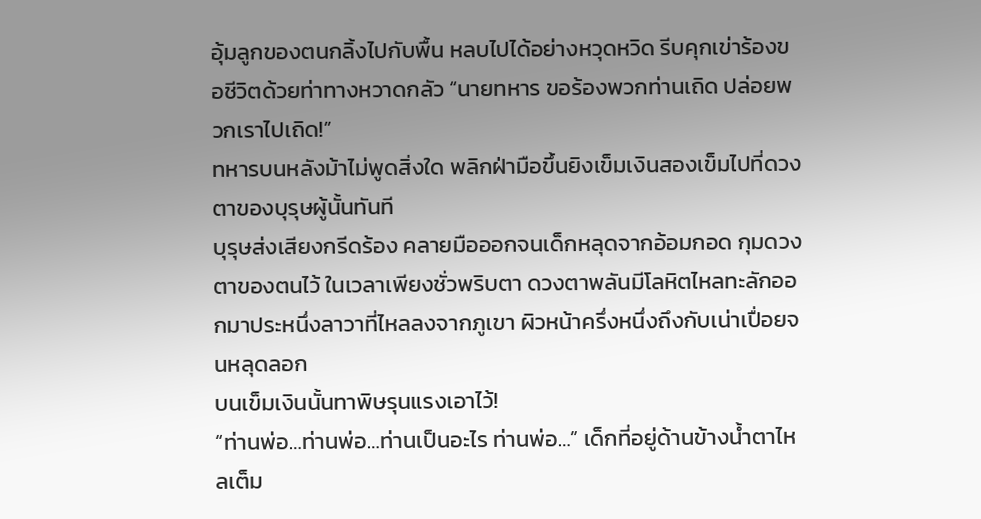อุ้มลูกของตนกลิ้งไปกับพื้น หลบไปได้อย่างหวุดหวิด รีบคุกเข่าร้องขอชีวิตด้วยท่าทางหวาดกลัว “นายทหาร ขอร้องพวกท่านเถิด ปล่อยพวกเราไปเถิด!”
ทหารบนหลังม้าไม่พูดสิ่งใด พลิกฝ่ามือขึ้นยิงเข็มเงินสองเข็มไปที่ดวงตาของบุรุษผู้นั้นทันที
บุรุษส่งเสียงกรีดร้อง คลายมือออกจนเด็กหลุดจากอ้อมกอด กุมดวงตาของตนไว้ ในเวลาเพียงชั่วพริบตา ดวงตาพลันมีโลหิตไหลทะลักออกมาประหนึ่งลาวาที่ไหลลงจากภูเขา ผิวหน้าครึ่งหนึ่งถึงกับเน่าเปื่อยจนหลุดลอก
บนเข็มเงินนั้นทาพิษรุนแรงเอาไว้!
“ท่านพ่อ…ท่านพ่อ…ท่านเป็นอะไร ท่านพ่อ…” เด็กที่อยู่ด้านข้างน้ำตาไหลเต็ม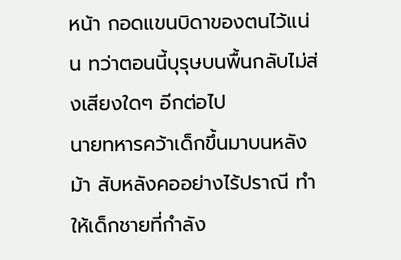หน้า กอดแขนบิดาของตนไว้แน่น ทว่าตอนนี้บุรุษบนพื้นกลับไม่ส่งเสียงใดๆ อีกต่อไป
นายทหารคว้าเด็กขึ้นมาบนหลังม้า สับหลังคออย่างไร้ปราณี ทำให้เด็กชายที่กำลัง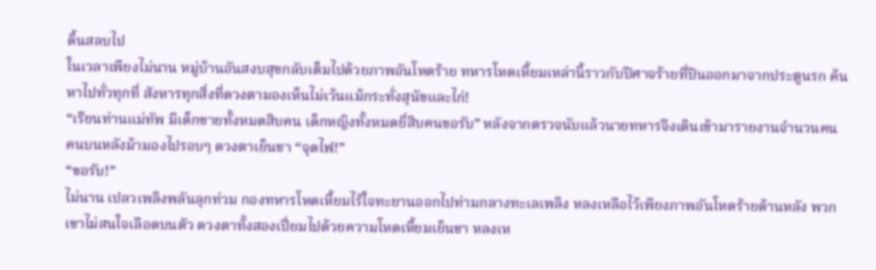ดิ้นสลบไป
ในเวลาเพียงไม่นาน หมู่บ้านอันสงบสุขกลับเต็มไปด้วยภาพอันโหดร้าย ทหารโหดเหี้ยมเหล่านี้ราวกับปีศาจร้ายที่ปีนออกมาจากประตูนรก ค้นหาไปทั่วทุกที่ สังหารทุกสิ่งที่ดวงตามองเห็นไม่เว้นแม้กระทั่งสุนัขและไก่!
“เรียนท่านแม่ทัพ มีเด็กชายทั้งหมดสิบคน เด็กหญิงทั้งหมดยี่สิบคนขอรับ” หลังจากตรวจนับแล้วนายทหารจึงเดินเข้ามารายงานจำนวนคน
คนบนหลังม้ามองไปรอบๆ ดวงตาเย็นชา “จุดไฟ!”
“ขอรับ!”
ไม่นาน เปลวเพลิงพลันลุกท่วม กองทหารโหดเหี้ยมไร้ใจทะยานออกไปท่ามกลางทะเลเพลิง หลงเหลือไว้เพียงภาพอันโหดร้ายด้านหลัง พวกเขาไม่สนใจเลือดบนตัว ดวงตาทั้งสองเปี่ยมไปด้วยความโหดเหี้ยมเย็นชา หลงเห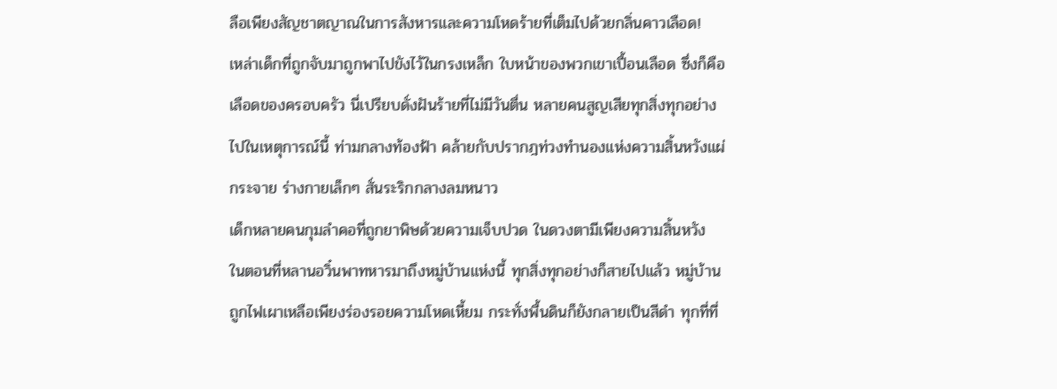ลือเพียงสัญชาตญาณในการสังหารและความโหดร้ายที่เต็มไปด้วยกลิ่นคาวเลือด!
เหล่าเด็กที่ถูกจับมาถูกพาไปขังไว้ในกรงเหล็ก ใบหน้าของพวกเขาเปื้อนเลือด ซึ่งก็คือเลือดของครอบครัว นี่เปรียบดั่งฝันร้ายที่ไม่มีวันตื่น หลายคนสูญเสียทุกสิ่งทุกอย่างไปในเหตุการณ์นี้ ท่ามกลางท้องฟ้า คล้ายกับปรากฎท่วงทำนองแห่งความสิ้นหวังแผ่กระจาย ร่างกายเล็กๆ สั่นระริกกลางลมหนาว
เด็กหลายคนกุมลำคอที่ถูกยาพิษด้วยความเจ็บปวด ในดวงตามีเพียงความสิ้นหวัง
ในตอนที่หลานอวิ๋นพาทหารมาถึงหมู่บ้านแห่งนี้ ทุกสิ่งทุกอย่างก็สายไปแล้ว หมู่บ้านถูกไฟเผาเหลือเพียงร่องรอยความโหดเหี้ยม กระทั่งพื้นดินก็ยังกลายเป็นสีดำ ทุกที่ที่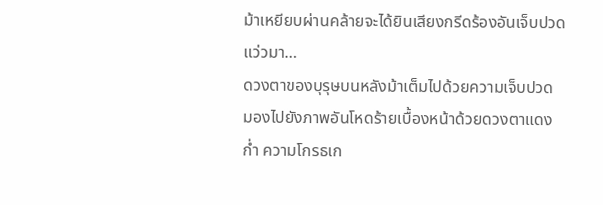ม้าเหยียบผ่านคล้ายจะได้ยินเสียงกรีดร้องอันเจ็บปวดแว่วมา…
ดวงตาของบุรุษบนหลังม้าเต็มไปด้วยความเจ็บปวด มองไปยังภาพอันโหดร้ายเบื้องหน้าด้วยดวงตาแดงก่ำ ความโกรธเก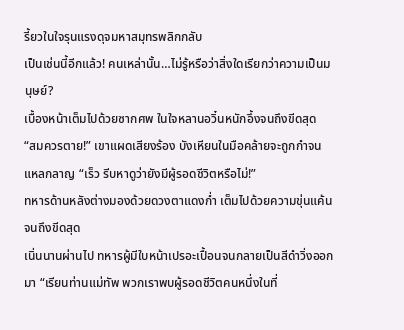รี้ยวในใจรุนแรงดุจมหาสมุทรพลิกกลับ
เป็นเช่นนี้อีกแล้ว! คนเหล่านั้น…ไม่รู้หรือว่าสิ่งใดเรียกว่าความเป็นมนุษย์?
เบื้องหน้าเต็มไปด้วยซากศพ ในใจหลานอวิ๋นหนักอึ้งจนถึงขีดสุด
“สมควรตาย!” เขาแผดเสียงร้อง บังเหียนในมือคล้ายจะถูกกำจนแหลกลาญ “เร็ว รีบหาดูว่ายังมีผู้รอดชีวิตหรือไม่!”
ทหารด้านหลังต่างมองด้วยดวงตาแดงก่ำ เต็มไปด้วยความขุ่นแค้นจนถึงขีดสุด
เนิ่นนานผ่านไป ทหารผู้มีใบหน้าเปรอะเปื้อนจนกลายเป็นสีดำวิ่งออกมา “เรียนท่านแม่ทัพ พวกเราพบผู้รอดชีวิตคนหนึ่งในที่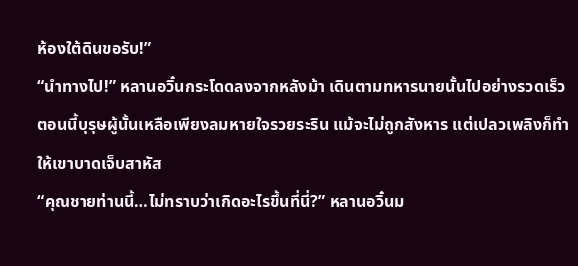ห้องใต้ดินขอรับ!”
“นำทางไป!” หลานอวิ๋นกระโดดลงจากหลังม้า เดินตามทหารนายนั้นไปอย่างรวดเร็ว
ตอนนี้บุรุษผู้นั้นเหลือเพียงลมหายใจรวยระริน แม้จะไม่ถูกสังหาร แต่เปลวเพลิงก็ทำให้เขาบาดเจ็บสาหัส
“คุณชายท่านนี้…ไม่ทราบว่าเกิดอะไรขึ้นที่นี่?” หลานอวิ๋นม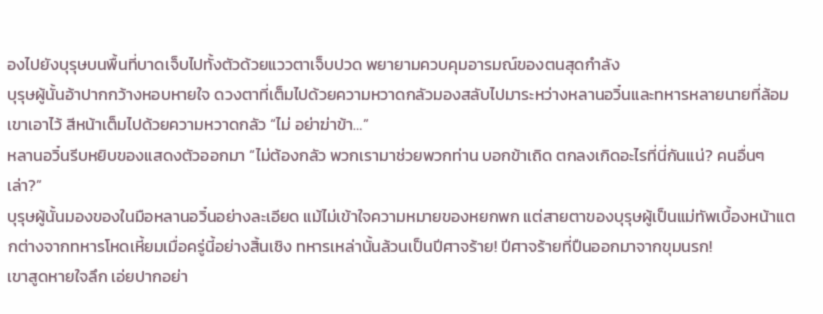องไปยังบุรุษบนพื้นที่บาดเจ็บไปทั้งตัวด้วยแววตาเจ็บปวด พยายามควบคุมอารมณ์ของตนสุดกำลัง
บุรุษผู้นั้นอ้าปากกว้างหอบหายใจ ดวงตาที่เต็มไปด้วยความหวาดกลัวมองสลับไปมาระหว่างหลานอวิ๋นและทหารหลายนายที่ล้อมเขาเอาไว้ สีหน้าเต็มไปด้วยความหวาดกลัว “ไม่ อย่าฆ่าข้า…”
หลานอวิ๋นรีบหยิบของแสดงตัวออกมา “ไม่ต้องกลัว พวกเรามาช่วยพวกท่าน บอกข้าเถิด ตกลงเกิดอะไรที่นี่กันแน่? คนอื่นๆ เล่า?”
บุรุษผู้นั้นมองของในมือหลานอวิ๋นอย่างละเอียด แม้ไม่เข้าใจความหมายของหยกพก แต่สายตาของบุรุษผู้เป็นแม่ทัพเบื้องหน้าแตกต่างจากทหารโหดเหี้ยมเมื่อครู่นี้อย่างสิ้นเชิง ทหารเหล่านั้นล้วนเป็นปีศาจร้าย! ปีศาจร้ายที่ปืนออกมาจากขุมนรก!
เขาสูดหายใจลึก เอ่ยปากอย่า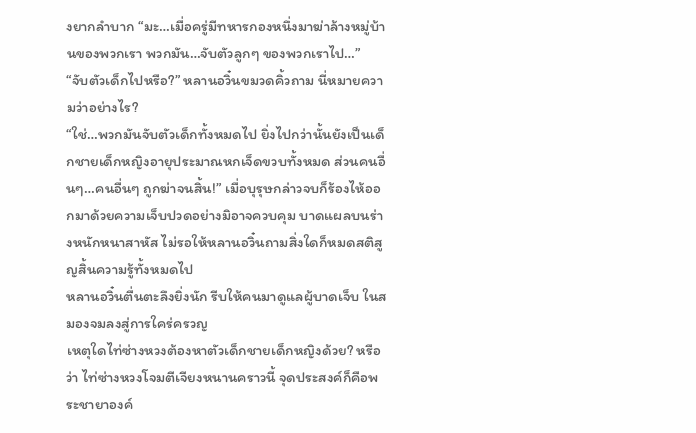งยากลำบาก “มะ…เมื่อครู่มีทหารกองหนึ่งมาฆ่าล้างหมู่บ้านของพวกเรา พวกมัน…จับตัวลูกๆ ของพวกเราไป…”
“จับตัวเด็กไปหรือ?” หลานอวิ๋นขมวดคิ้วถาม นี่หมายความว่าอย่างไร?
“ใช่…พวกมันจับตัวเด็กทั้งหมดไป ยิ่งไปกว่านั้นยังเป็นเด็กชายเด็กหญิงอายุประมาณหกเจ็ดขวบทั้งหมด ส่วนคนอื่นๆ…คนอื่นๆ ถูกฆ่าจนสิ้น!” เมื่อบุรุษกล่าวจบก็ร้องไห้ออกมาด้วยความเจ็บปวดอย่างมิอาจควบคุม บาดแผลบนร่างหนักหนาสาหัส ไม่รอให้หลานอวิ๋นถามสิ่งใดก็หมดสติสูญสิ้นความรู้ทั้งหมดไป
หลานอวิ๋นตื่นตะลึงยิ่งนัก รีบให้คนมาดูแลผู้บาดเจ็บ ในสมองจมลงสู่การใคร่ครวญ
เหตุใดไท่ซ่างหวงต้องหาตัวเด็กชายเด็กหญิงด้วย? หรือว่า ไท่ซ่างหวงโจมตีเจียงหนานคราวนี้ จุดประสงค์ก็คือพระชายาองค์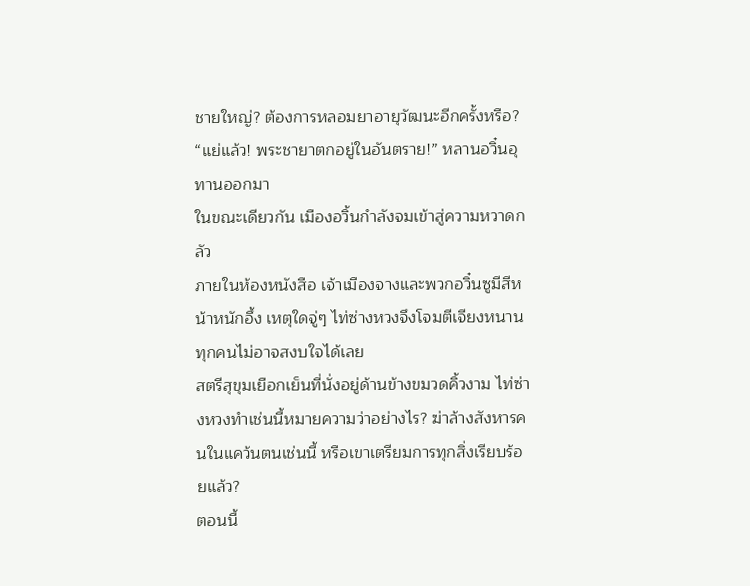ชายใหญ่? ต้องการหลอมยาอายุวัฒนะอีกครั้งหรือ?
“แย่แล้ว! พระชายาตกอยู่ในอันตราย!” หลานอวิ๋นอุทานออกมา
ในขณะเดียวกัน เมืองอวิ้นกำลังจมเข้าสู่ความหวาดกลัว
ภายในห้องหนังสือ เจ้าเมืองจางและพวกอวิ๋นซูมีสีหน้าหนักอึ้ง เหตุใดจู่ๆ ไท่ซ่างหวงจึงโจมตีเจียงหนาน ทุกคนไม่อาจสงบใจได้เลย
สตรีสุขุมเยือกเย็นที่นั่งอยู่ด้านข้างขมวดคิ้วงาม ไท่ซ่างหวงทำเช่นนี้หมายความว่าอย่างไร? ฆ่าล้างสังหารคนในแคว้นตนเช่นนี้ หรือเขาเตรียมการทุกสิ่งเรียบร้อยแล้ว?
ตอนนี้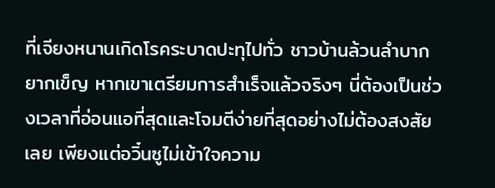ที่เจียงหนานเกิดโรคระบาดปะทุไปทั่ว ชาวบ้านล้วนลำบากยากเข็ญ หากเขาเตรียมการสำเร็จแล้วจริงๆ นี่ต้องเป็นช่วงเวลาที่อ่อนแอที่สุดและโจมตีง่ายที่สุดอย่างไม่ต้องสงสัยเลย เพียงแต่อวิ๋นซูไม่เข้าใจความ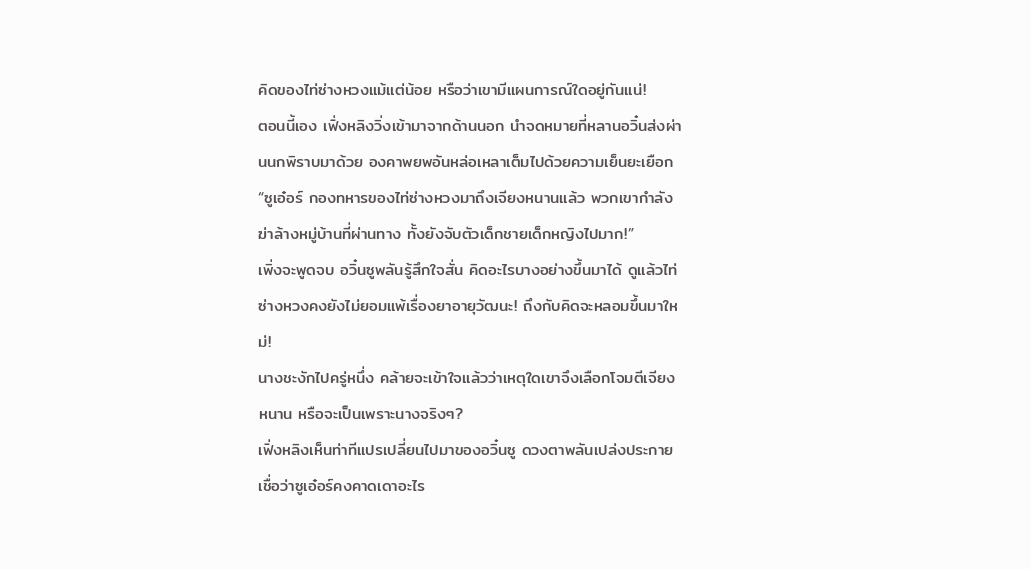คิดของไท่ซ่างหวงแม้แต่น้อย หรือว่าเขามีแผนการณ์ใดอยู่กันแน่!
ตอนนี้เอง เฟิ่งหลิงวิ่งเข้ามาจากด้านนอก นำจดหมายที่หลานอวิ๋นส่งผ่านนกพิราบมาด้วย องคาพยพอันหล่อเหลาเต็มไปด้วยความเย็นยะเยือก “ซูเอ๋อร์ กองทหารของไท่ซ่างหวงมาถึงเจียงหนานแล้ว พวกเขากำลังฆ่าล้างหมู่บ้านที่ผ่านทาง ทั้งยังจับตัวเด็กชายเด็กหญิงไปมาก!”
เพิ่งจะพูดจบ อวิ๋นซูพลันรู้สึกใจสั่น คิดอะไรบางอย่างขึ้นมาได้ ดูแล้วไท่ซ่างหวงคงยังไม่ยอมแพ้เรื่องยาอายุวัฒนะ! ถึงกับคิดจะหลอมขึ้นมาใหม่!
นางชะงักไปครู่หนึ่ง คล้ายจะเข้าใจแล้วว่าเหตุใดเขาจึงเลือกโจมตีเจียงหนาน หรือจะเป็นเพราะนางจริงๆ?
เฟิ่งหลิงเห็นท่าทีแปรเปลี่ยนไปมาของอวิ๋นซู ดวงตาพลันเปล่งประกาย เชื่อว่าซูเอ๋อร์คงคาดเดาอะไร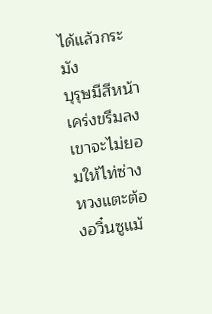ได้แล้วกระมัง
บุรุษมีสีหน้าเคร่งขรึมลง เขาจะไม่ยอมให้ไท่ซ่างหวงแตะต้องอวิ๋นซูแม้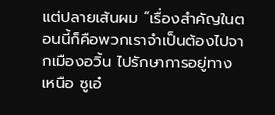แต่ปลายเส้นผม “เรื่องสำคัญในตอนนี้ก็คือพวกเราจำเป็นต้องไปจากเมืองอวิ้น ไปรักษาการอยู่ทางเหนือ ซูเอ๋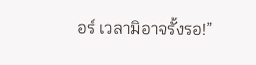อร์ เวลามิอาจรั้งรอ!”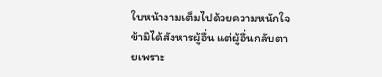ใบหน้างามเต็มไปด้วยความหนักใจ ข้ามิได้สังหารผู้อื่น แต่ผู้อื่นกลับตายเพราะ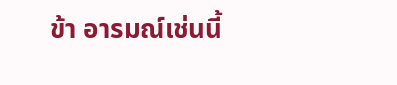ข้า อารมณ์เช่นนี้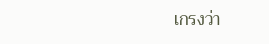เกรงว่า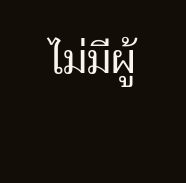ไม่มีผู้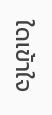ใดเข้าใจ